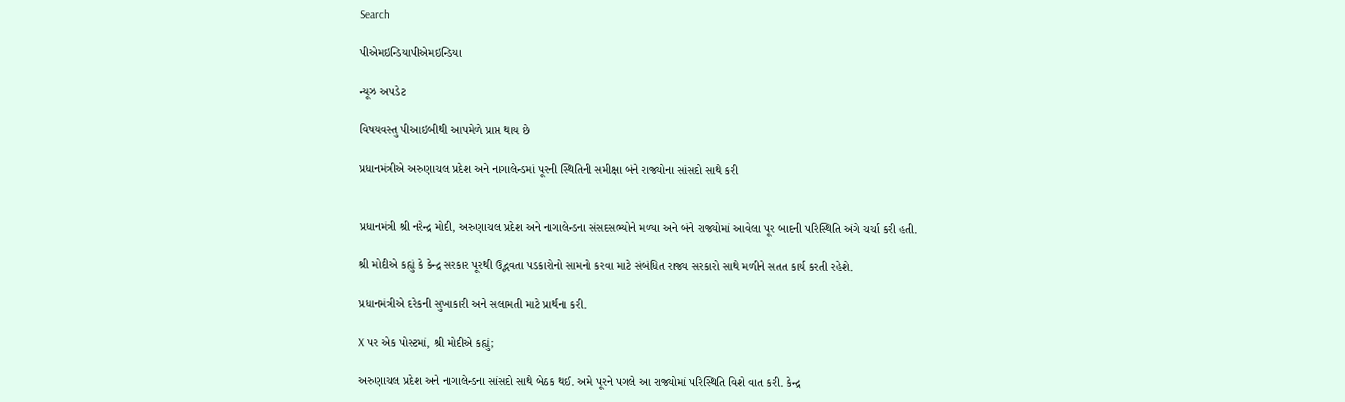Search

પીએમઇન્ડિયાપીએમઇન્ડિયા

ન્યૂઝ અપડેટ

વિષયવસ્તુ પીઆઇબીથી આપમેળે પ્રાપ્ત થાય છે

પ્રધાનમંત્રીએ અરુણાચલ પ્રદેશ અને નાગાલેન્ડમાં પૂરની સ્થિતિની સમીક્ષા બંને રાજ્યોના સાંસદો સાથે કરી


પ્રધાનમંત્રી શ્રી નરેન્દ્ર મોદી, અરુણાચલ પ્રદેશ અને નાગાલેન્ડના સંસદસભ્યોને મળ્યા અને બંને રાજ્યોમાં આવેલા પૂર બાદની પરિસ્થિતિ અંગે ચર્ચા કરી હતી.

શ્રી મોદીએ કહ્યું કે કેન્દ્ર સરકાર પૂરથી ઉદ્ભવતા પડકારોનો સામનો કરવા માટે સંબંધિત રાજ્ય સરકારો સાથે મળીને સતત કાર્ય કરતી રહેશે.

પ્રધાનમંત્રીએ દરેકની સુખાકારી અને સલામતી માટે પ્રાર્થના કરી.

X પર એક પોસ્ટમાં, શ્રી મોદીએ કહ્યું;

અરુણાચલ પ્રદેશ અને નાગાલેન્ડના સાંસદો સાથે બેઠક થઈ. અમે પૂરને પગલે આ રાજ્યોમાં પરિસ્થિતિ વિશે વાત કરી. કેન્દ્ર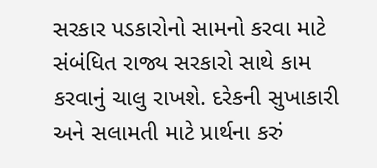સરકાર પડકારોનો સામનો કરવા માટે સંબંધિત રાજ્ય સરકારો સાથે કામ કરવાનું ચાલુ રાખશે. દરેકની સુખાકારી અને સલામતી માટે પ્રાર્થના કરું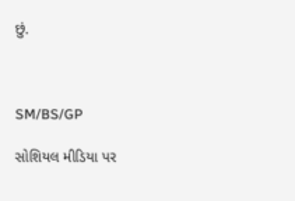છું.



SM/BS/GP

સોશિયલ મીડિયા પર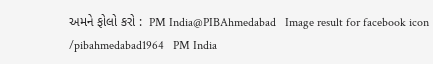અમને ફોલો કરો :  PM India@PIBAhmedabad   Image result for facebook icon /pibahmedabad1964   PM India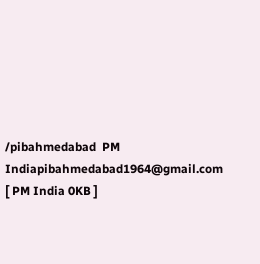/pibahmedabad  PM Indiapibahmedabad1964@gmail.com [ PM India 0KB ]